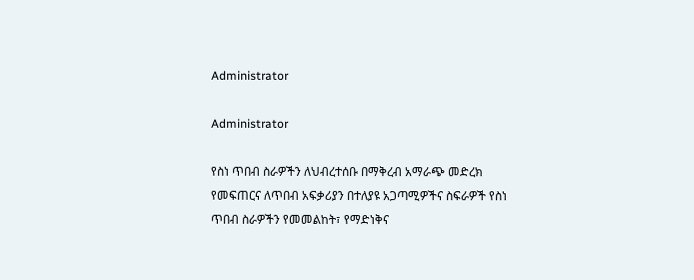Administrator

Administrator

የስነ ጥበብ ስራዎችን ለህብረተሰቡ በማቅረብ አማራጭ መድረክ የመፍጠርና ለጥበብ አፍቃሪያን በተለያዩ አጋጣሚዎችና ስፍራዎች የስነ ጥበብ ስራዎችን የመመልከት፣ የማድነቅና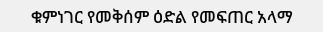ቁምነገር የመቅሰም ዕድል የመፍጠር አላማ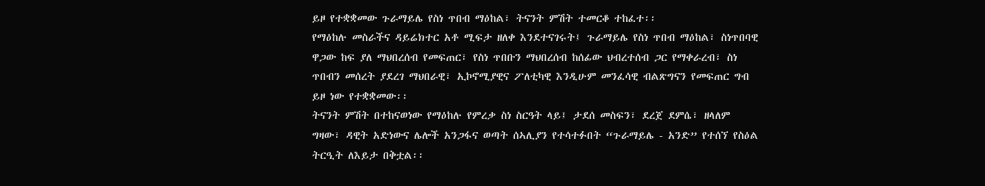ይዞ የተቋቋመው ጉራማይሌ የስነ ጥበብ ማዕከል፣ ትናንት ምሽት ተመርቆ ተከፈተ፡፡
የማዕከሉ መስራችና ዳይሬክተር አቶ ሚፍታ ዘለቀ እንደተናገሩት፤ ጉራማይሌ የስነ ጥበብ ማዕከል፣ ስነጥበባዊ ዋጋው ከፍ ያለ ማህበረሰብ የመፍጠር፣ የስነ ጥበቡን ማህበረሰብ ከሰፊው ህብረተሰብ ጋር የማቀራረብ፣ ስነ ጥበብን መሰረት ያደረገ ማህበራዊ፣ ኢኮኖሚያዊና ፖለቲካዊ እንዲሁም መንፈሳዊ ብልጽግናን የመፍጠር ግብ ይዞ ነው የተቋቋመው፡፡
ትናንት ምሽት በተከናወነው የማዕከሉ የምረቃ ስነ ስርዓት ላይ፤ ታደሰ መስፍን፣ ደረጀ ደምሴ፣ ዘላለም ግዛው፣ ዳዊት አድነውና ሌሎች አንጋፋና ወጣት ሰኣሊያን የተሳተፉበት “ጉራማይሌ - አንድ” የተሰኘ የስዕል ትርዒት ለእይታ በቅቷል፡፡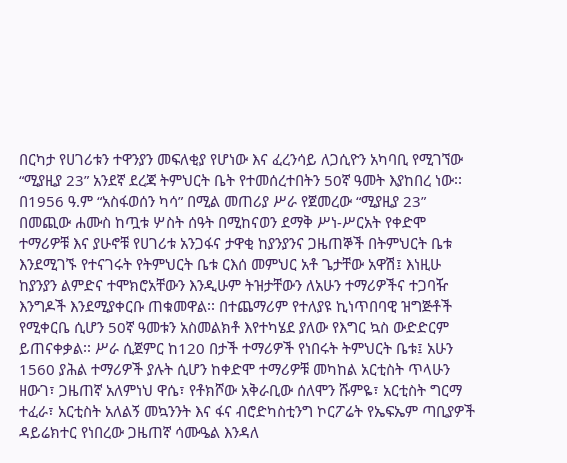በርካታ የሀገሪቱን ተዋንያን መፍለቂያ የሆነው እና ፈረንሳይ ለጋሲዮን አካባቢ የሚገኘው “ሚያዚያ 23” አንደኛ ደረጃ ትምህርት ቤት የተመሰረተበትን 50ኛ ዓመት እያከበረ ነው፡፡  በ1956 ዓ.ም “አስፋወሰን ካሳ” በሚል መጠሪያ ሥራ የጀመረው “ሚያዚያ 23” በመጪው ሐሙስ ከጧቱ ሦስት ሰዓት በሚከናወን ደማቅ ሥነ-ሥርአት የቀድሞ ተማሪዎቹ እና ያሁኖቹ የሀገሪቱ አንጋፋና ታዋቂ ከያንያንና ጋዜጠኞች በትምህርት ቤቱ እንደሚገኙ የተናገሩት የትምህርት ቤቱ ርእሰ መምህር አቶ ጌታቸው አዋሽ፤ እነዚሁ ከያንያን ልምድና ተሞክሮአቸውን እንዲሁም ትዝታቸውን ለአሁን ተማሪዎችና ተጋባዥ እንግዶች እንደሚያቀርቡ ጠቁመዋል፡፡ በተጨማሪም የተለያዩ ኪነጥበባዊ ዝግጅቶች የሚቀርቤ ሲሆን 50ኛ ዓመቱን አስመልክቶ እየተካሄደ ያለው የእግር ኳስ ውድድርም ይጠናቀቃል፡፡ ሥራ ሲጀምር ከ120 በታች ተማሪዎች የነበሩት ትምህርት ቤቱ፤ አሁን 1560 ያሕል ተማሪዎች ያሉት ሲሆን ከቀድሞ ተማሪዎቹ መካከል አርቲስት ጥላሁን ዘውገ፣ ጋዜጠኛ አለምነህ ዋሴ፣ የቶክሾው አቅራቢው ሰለሞን ሹምዬ፣ አርቲስት ግርማ ተፈራ፣ አርቲስት አለልኝ መኳንንት እና ፋና ብሮድካስቲንግ ኮርፖሬት የኤፍኤም ጣቢያዎች ዳይሬክተር የነበረው ጋዜጠኛ ሳሙዔል እንዳለ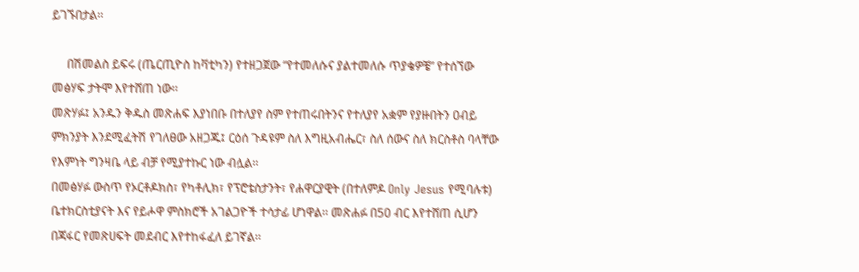ይገኙበታል፡፡

     በሽመልስ ይፍሩ (ጤርጢዮስ ከቫቲካን) የተዘጋጀው “የተመለሱና ያልተመለሱ ጥያቄዎቼ” የተሰኘው መፅሃፍ ታትሞ እየተሸጠ ነው፡፡
መጽሃፉ፤ አንዱን ቅዱስ መጽሐፍ እያነበቡ በተለያየ ስም የተጠሩበትንና የተለያየ አቋም የያዙበትን ዐብይ ምክንያት እንደሚፈትሽ የገለፀው አዘጋጁ፤ ርዕሰ ጉዳዩም ስለ እግዚአብሔር፣ ስለ ሰውና ስለ ክርስቶስ ባላቸው የእምነት ግንዛቤ ላይ ብቻ የሚያተኩር ነው ብሏል፡፡
በመፅሃፉ ውስጥ የኦርቶዶክስ፣ የካቶሊክ፣ የፕሮቴስታንት፣ የሐዋርያዊት (በተለምዶ Only Jesus የሚባሉቱ) ቤተክርስቲያናት እና የይሖዋ ምስክሮች አገልጋዮች ተሳታፊ ሆነዋል፡፡ መጽሐፉ በ50 ብር እየተሸጠ ሲሆን በጃፋር የመጽሀፍት መደብር እየተከፋፈለ ይገኛል፡፡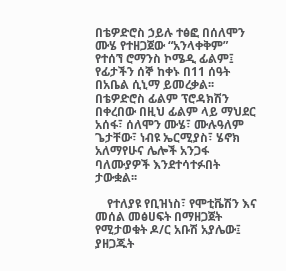በቴዎድሮስ ኃይሉ ተፅፎ በሰለሞን ሙሄ የተዘጋጀው “አንላቀቅም” የተሰኘ ሮማንስ ኮሜዲ ፊልም፤ የፊታችን ሰኞ ከቀኑ በ11 ሰዓት በአቤል ሲኒማ ይመረቃል፡፡ በቴዎድሮስ ፊልም ፕሮዳክሽን በቀረበው በዚህ ፊልም ላይ ማህደር አሰፋ፣ ሰለሞን ሙሄ፣ ሙሉዓለም ጌታቸው፣ ነብዩ ኤርሚያስ፣ ሄኖክ አለማየሁና ሌሎች አንጋፋ ባለሙያዎች እንደተሳተፉበት ታውቋል፡፡

    የተለያዩ የቢዝነስ፣ የሞቲቬሽን እና መሰል መፅሀፍት በማዘጋጀት የሚታወቁት ዶ/ር አቡሽ አያሌው፤ ያዘጋጁት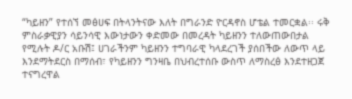“ካይዘን” የተሰኘ መፅሀፍ በትላንትናው እለት በግራንድ ዮርዳኖስ ሆቴል ተመርቋል፡፡ ሩቅ ምስራቃዊያን ሳይንሳዊ እውነታውን ቀድመው በመረዳት ካይዘንን ተለውጠውበታል የሚሉት ዶ/ር አቡሽ፤ ሀገራችንም ካይዘንን ተግባራዊ ካላደረገች ያሰበችው ለውጥ ላይ እንደማትደርስ በማሰብ፣ የካይዘንን ግንዛቤ በህብረተሰቡ ውስጥ ለማስረፅ እንደተዘጋጀ ተናግረዋል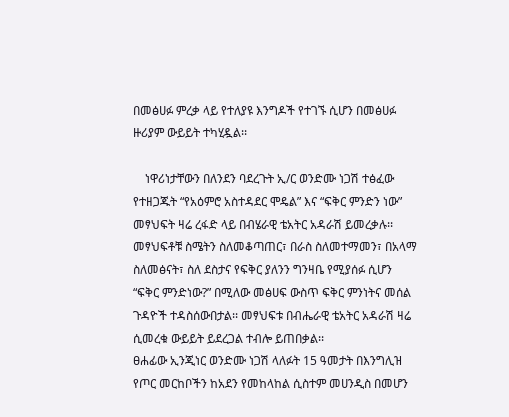በመፅሀፉ ምረቃ ላይ የተለያዩ እንግዶች የተገኙ ሲሆን በመፅሀፉ ዙሪያም ውይይት ተካሂዷል፡፡

    ነዋሪነታቸውን በለንደን ባደረጉት ኢ/ር ወንድሙ ነጋሽ ተፅፈው የተዘጋጁት “የአዕምሮ አስተዳደር ሞዴል” እና “ፍቅር ምንድን ነው” መፃህፍት ዛሬ ረፋድ ላይ በብሄራዊ ቴአትር አዳራሽ ይመረቃሉ፡፡
መፃህፍቶቹ ስሜትን ስለመቆጣጠር፣ በራስ ስለመተማመን፣ በአላማ ስለመፅናት፣ ስለ ደስታና የፍቅር ያለንን ግንዛቤ የሚያሰፉ ሲሆን “ፍቅር ምንድነው?” በሚለው መፅሀፍ ውስጥ ፍቅር ምንነትና መሰል ጉዳዮች ተዳስሰውበታል፡፡ መፃህፍቱ በብሔራዊ ቴአትር አዳራሽ ዛሬ ሲመረቁ ውይይት ይደረጋል ተብሎ ይጠበቃል፡፡
ፀሐፊው ኢንጂነር ወንድሙ ነጋሽ ላለፉት 15 ዓመታት በእንግሊዝ የጦር መርከቦችን ከአደን የመከላከል ሲስተም መሀንዲስ በመሆን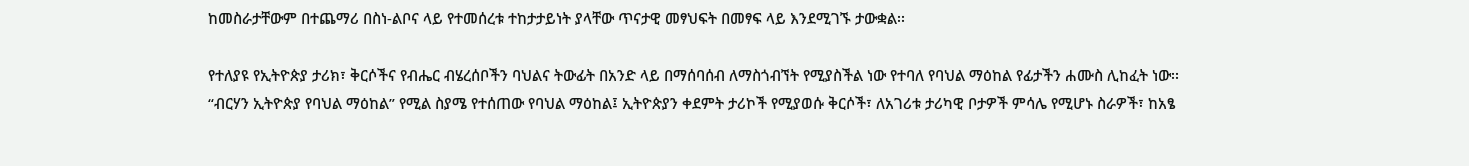ከመስራታቸውም በተጨማሪ በስነ-ልቦና ላይ የተመሰረቱ ተከታታይነት ያላቸው ጥናታዊ መፃህፍት በመፃፍ ላይ እንደሚገኙ ታውቋል፡፡

የተለያዩ የኢትዮጵያ ታሪክ፣ ቅርሶችና የብሔር ብሄረሰቦችን ባህልና ትውፊት በአንድ ላይ በማሰባሰብ ለማስጎብኘት የሚያስችል ነው የተባለ የባህል ማዕከል የፊታችን ሐሙስ ሊከፈት ነው፡፡
“ብርሃን ኢትዮጵያ የባህል ማዕከል” የሚል ስያሜ የተሰጠው የባህል ማዕከል፤ ኢትዮጵያን ቀደምት ታሪኮች የሚያወሱ ቅርሶች፣ ለአገሪቱ ታሪካዊ ቦታዎች ምሳሌ የሚሆኑ ስራዎች፣ ከአፄ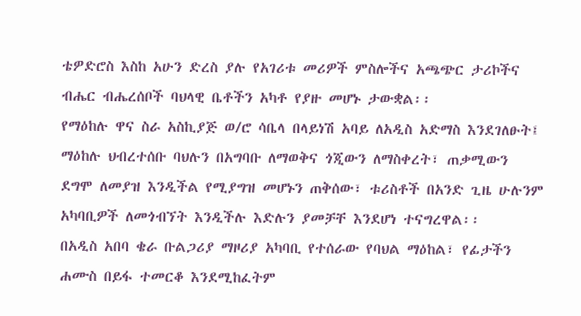ቴዎድሮስ እስከ አሁን ድረስ ያሉ የአገሪቱ መሪዎች ምስሎችና አጫጭር ታሪኮችና ብሔር ብሔረሰቦች ባህላዊ ቤቶችን አካቶ የያዙ መሆኑ ታውቋል፡፡
የማዕከሉ ዋና ስራ አስኪያጅ ወ/ሮ ሳቤላ በላይነሽ አባይ ለአዲስ አድማስ እንደገለፁት፤ ማዕከሉ ህብረተሰቡ ባህሉን በአግባቡ ለማወቅና ጎጂውን ለማስቀረት፣ ጠቃሚውን ደግሞ ለመያዝ እንዲችል የሚያግዝ መሆኑን ጠቅሰው፣ ቱሪስቶች በአንድ ጊዜ ሁሉንም አካባቢዎች ለመጎብኘት እንዲችሉ እድሉን ያመቻቸ እንደሆነ ተናግረዋል፡፡
በአዲስ አበባ ቄራ ቡልጋሪያ ማዞሪያ አካባቢ የተሰራው የባህል ማዕከል፣ የፊታችን ሐሙስ በይፋ ተመርቆ እንደሚከፈትም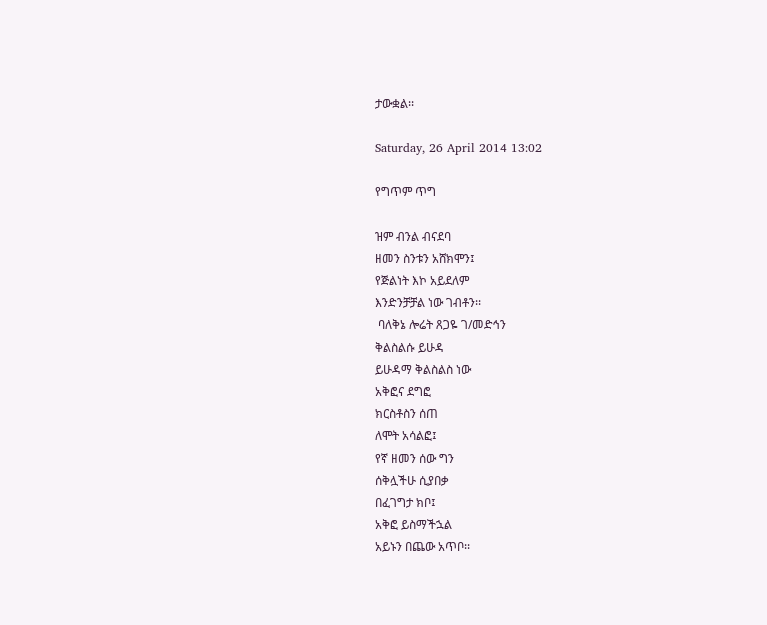ታውቋል፡፡

Saturday, 26 April 2014 13:02

የግጥም ጥግ

ዝም ብንል ብናደባ
ዘመን ስንቱን አሸክሞን፤
የጅልነት እኮ አይደለም
እንድንቻቻል ነው ገብቶን፡፡
 ባለቅኔ ሎሬት ጸጋዬ ገ/መድኅን
ቅልስልሱ ይሁዳ
ይሁዳማ ቅልስልስ ነው
አቅፎና ደግፎ
ክርስቶስን ሰጠ
ለሞት አሳልፎ፤
የኛ ዘመን ሰው ግን
ሰቅሏችሁ ሲያበቃ
በፈገግታ ክቦ፤
አቅፎ ይስማችኋል
አይኑን በጨው አጥቦ፡፡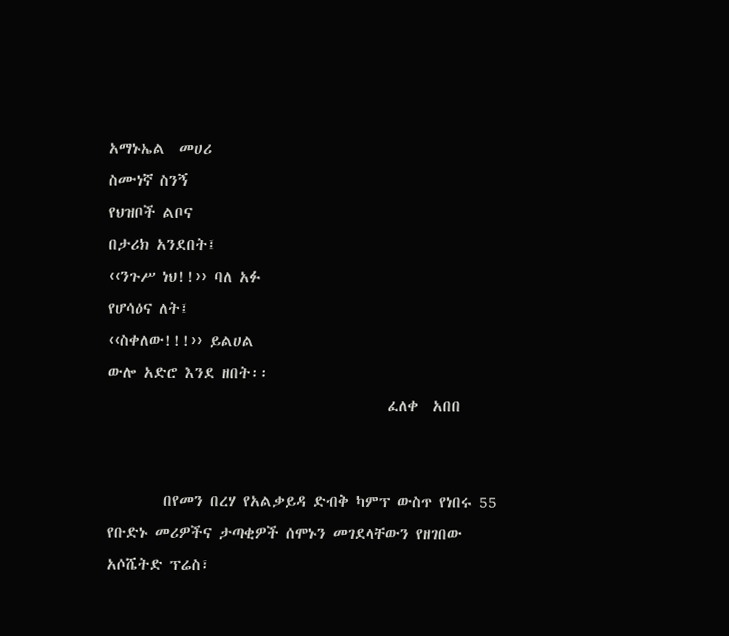አማኑኤል  መሀሪ
ስሙነኛ ስንኝ
የህዝቦች ልቦና
በታሪክ አንደበት፤
‹‹ንጉሥ ነህ!!›› ባለ አፉ
የሆሳዕና ለት፤
‹‹ስቀለው!!!›› ይልሀል
ውሎ አድሮ እንደ ዘበት፡፡
                                        ፈለቀ  አበበ


        በየመን በረሃ የአልቃይዳ ድብቅ ካምፕ ውስጥ የነበሩ 55 የቡድኑ መሪዎችና ታጣቂዎች ሰሞኑን መገደላቸውን የዘገበው አሶሼትድ ፕሬስ፣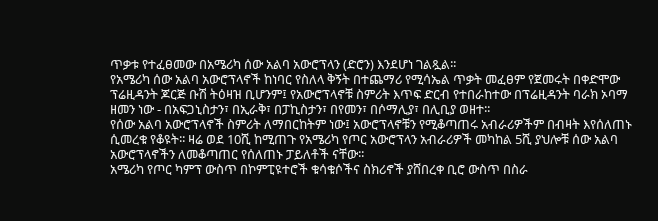ጥቃቱ የተፈፀመው በአሜሪካ ሰው አልባ አውሮፕላን (ድሮን) እንደሆነ ገልጿል፡፡
የአሜሪካ ሰው አልባ አውሮፕላኖች ከነባር የስለላ ቅኝት በተጨማሪ የሚሳኤል ጥቃት መፈፀም የጀመሩት በቀድሞው ፕሬዚዳንት ጆርጅ ቡሽ ትዕዛዝ ቢሆንም፤ የአውሮፕላኖቹ ስምሪት እጥፍ ድርብ የተበራከተው በፕሬዚዳንት ባራክ ኦባማ ዘመን ነው - በአፍጋኒስታን፣ በኢራቅ፣ በፓኪስታን፣ በየመን፣ በሶማሊያ፣ በሊቢያ ወዘተ፡፡
የሰው አልባ አውሮፕላኖች ስምሪት ለማበርከትም ነው፤ አውሮፕላኖቹን የሚቆጣጠሩ አብራሪዎችም በብዛት እየሰለጠኑ ሲመረቁ የቆዩት፡፡ ዛሬ ወደ 10ሺ ከሚጠጉ የአሜሪካ የጦር አውሮፕላን አብራሪዎች መካከል 5ሺ ያህሎቹ ሰው አልባ አውሮፕላኖችን ለመቆጣጠር የሰለጠኑ ፓይለቶች ናቸው፡፡
አሜሪካ የጦር ካምፕ ውስጥ በኮምፒዩተሮች ቁሳቁሶችና ስክሪኖች ያሸበረቀ ቢሮ ውስጥ በስራ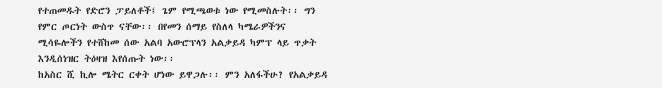የተጠመዱት የድሮን ፓይለቶች፤ ጌም የሚጫወቱ ነው የሚመስሉት፡፡ ግን የምር ጦርነት ውስጥ ናቸው፡፡ በየመን ሰማይ የስለላ ካሜራዎችንና ሚሳዬሎችን የተሸከመ ሰው አልባ አውሮፕላን አልቃይዳ ካምፕ ላይ ጥቃት እንዲሰነዝር ትዕዛዝ እየሰጡት ነው፡፡
ከአስር ሺ ኪሎ ሜትር ርቀት ሆነው ይዋጋሉ፡፡ ምን አለፋችሁ? የአልቃይዳ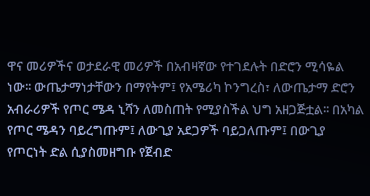ዋና መሪዎችና ወታደራዊ መሪዎች በአብዛኛው የተገደሉት በድሮን ሚሳዬል ነው፡፡ ውጤታማነታቸውን በማየትም፤ የአሜሪካ ኮንግረስ፣ ለውጤታማ ድሮን አብራሪዎች የጦር ሜዳ ኒሻን ለመስጠት የሚያስችል ህግ አዘጋጅቷል፡፡ በአካል የጦር ሜዳን ባይረግጡም፤ ለውጊያ አደጋዎች ባይጋለጡም፤ በውጊያ የጦርነት ድል ሲያስመዘግቡ የጀብድ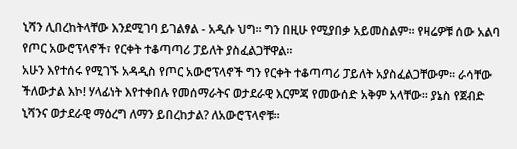ኒሻን ሊበረከትላቸው እንደሚገባ ይገልፃል - አዲሱ ህግ፡፡ ግን በዚሁ የሚያበቃ አይመስልም፡፡ የዛሬዎቹ ሰው አልባ የጦር አውሮፕላኖች፣ የርቀት ተቆጣጣሪ ፓይለት ያስፈልጋቸዋል፡፡
አሁን እየተሰሩ የሚገኙ አዳዲስ የጦር አውሮፕላኖች ግን የርቀት ተቆጣጣሪ ፓይለት አያስፈልጋቸውም፡፡ ራሳቸው ችለውታል እኮ! ሃላፊነት እየተቀበሉ የመሰማራትና ወታደራዊ እርምጃ የመውሰድ አቅም አላቸው፡፡ ያኔስ የጀብድ ኒሻንና ወታደራዊ ማዕረግ ለማን ይበረከታል? ለአውሮፕላኖቹ፡፡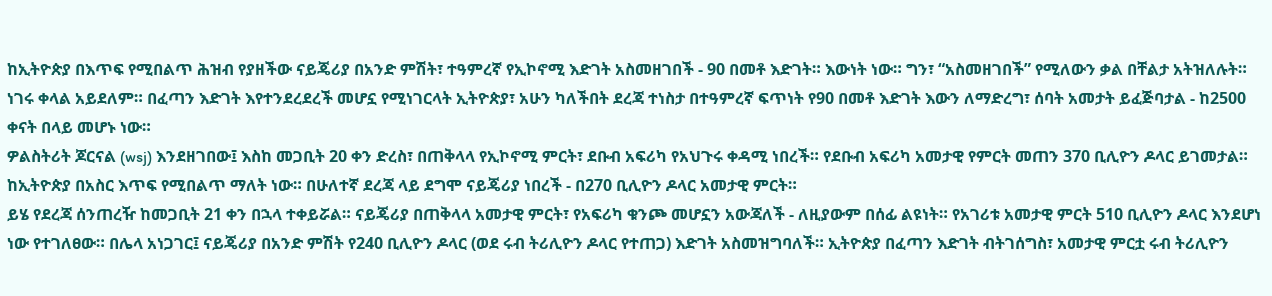ከኢትዮጵያ በእጥፍ የሚበልጥ ሕዝብ የያዘችው ናይጄሪያ በአንድ ምሽት፣ ተዓምረኛ የኢኮኖሚ እድገት አስመዘገበች - 90 በመቶ እድገት። እውነት ነው። ግን፣ “አስመዘገበች” የሚለውን ቃል በቸልታ አትዝለሉት።
ነገሩ ቀላል አይደለም። በፈጣን እድገት እየተንደረደረች መሆኗ የሚነገርላት ኢትዮጵያ፣ አሁን ካለችበት ደረጃ ተነስታ በተዓምረኛ ፍጥነት የ90 በመቶ እድገት እውን ለማድረግ፣ ሰባት አመታት ይፈጅባታል - ከ2500 ቀናት በላይ መሆኑ ነው።
ዎልስትሪት ጆርናል (wsj) እንደዘገበው፤ እስከ መጋቢት 20 ቀን ድረስ፣ በጠቅላላ የኢኮኖሚ ምርት፣ ደቡብ አፍሪካ የአህጉሩ ቀዳሚ ነበረች። የደቡብ አፍሪካ አመታዊ የምርት መጠን 370 ቢሊዮን ዶላር ይገመታል። ከኢትዮጵያ በአስር እጥፍ የሚበልጥ ማለት ነው። በሁለተኛ ደረጃ ላይ ደግሞ ናይጄሪያ ነበረች - በ270 ቢሊዮን ዶላር አመታዊ ምርት።
ይሄ የደረጃ ሰንጠረዥ ከመጋቢት 21 ቀን በኋላ ተቀይሯል። ናይጄሪያ በጠቅላላ አመታዊ ምርት፣ የአፍሪካ ቁንጮ መሆኗን አውጃለች - ለዚያውም በሰፊ ልዩነት። የአገሪቱ አመታዊ ምርት 510 ቢሊዮን ዶላር እንደሆነ ነው የተገለፀው። በሌላ አነጋገር፤ ናይጄሪያ በአንድ ምሽት የ240 ቢሊዮን ዶላር (ወደ ሩብ ትሪሊዮን ዶላር የተጠጋ) እድገት አስመዝግባለች። ኢትዮጵያ በፈጣን እድገት ብትገሰግስ፣ አመታዊ ምርቷ ሩብ ትሪሊዮን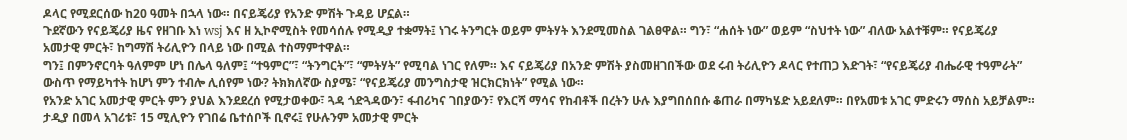ዶላር የሚደርሰው ከ20 ዓመት በኋላ ነው። በናይጄሪያ የአንድ ምሽት ጉዳይ ሆኗል።
ጉደኛውን የናይጄሪያ ዜና የዘገቡ እነ wsj እና ዘ ኢኮኖሚስት የመሳሰሉ የሚዲያ ተቋማት፤ ነገሩ ትንግርት ወይም ምትሃት እንደሚመስል ገልፀዋል። ግን፣ “ሐሰት ነው” ወይም “ስህተት ነው” ብለው አልተቹም። የናይጄሪያ አመታዊ ምርት፣ ከግማሽ ትሪሊዮን በላይ ነው በሚል ተስማምተዋል።
ግን፤ በምንኖርባት ዓለምም ሆነ በሌላ ዓለም፤ “ተዓምር”፣ “ትንግርት”፣ “ምትሃት” የሚባል ነገር የለም። እና ናይጄሪያ በአንድ ምሽት ያስመዘገበችው ወደ ሩብ ትሪሊዮን ዶላር የተጠጋ እድገት፣ “የናይጄሪያ ብሔራዊ ተዓምራት” ውስጥ የማይካተት ከሆነ ምን ተብሎ ሊሰየም ነው? ትክክለኛው ስያሜ፣ “የናይጄሪያ መንግስታዊ ዝርክርክነት” የሚል ነው።
የአንድ አገር አመታዊ ምርት ምን ያህል እንደደረሰ የሚታወቀው፣ ጓዳ ጎድጓዳውን፣ ፋብሪካና ገበያውን፣ የእርሻ ማሳና የከብቶች በረትን ሁሉ እያግበሰበሱ ቆጠራ በማካሄድ አይደለም። በየአመቱ አገር ምድሩን ማሰስ አይቻልም። ታዲያ በመላ አገሪቱ፣ 15 ሚሊዮን የገበሬ ቤተሰቦች ቢኖሩ፤ የሁሉንም አመታዊ ምርት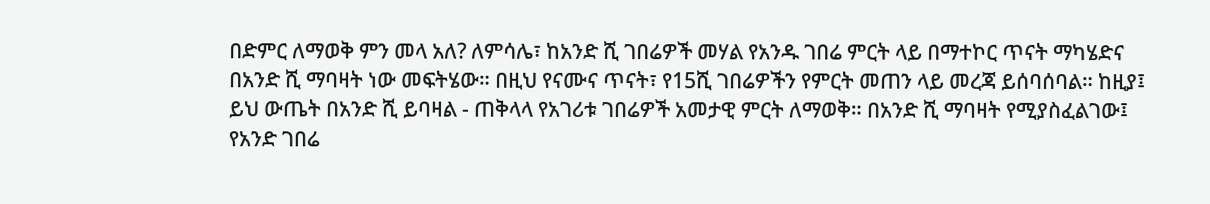በድምር ለማወቅ ምን መላ አለ? ለምሳሌ፣ ከአንድ ሺ ገበሬዎች መሃል የአንዱ ገበሬ ምርት ላይ በማተኮር ጥናት ማካሄድና በአንድ ሺ ማባዛት ነው መፍትሄው። በዚህ የናሙና ጥናት፣ የ15ሺ ገበሬዎችን የምርት መጠን ላይ መረጃ ይሰባሰባል። ከዚያ፤ ይህ ውጤት በአንድ ሺ ይባዛል - ጠቅላላ የአገሪቱ ገበሬዎች አመታዊ ምርት ለማወቅ። በአንድ ሺ ማባዛት የሚያስፈልገው፤ የአንድ ገበሬ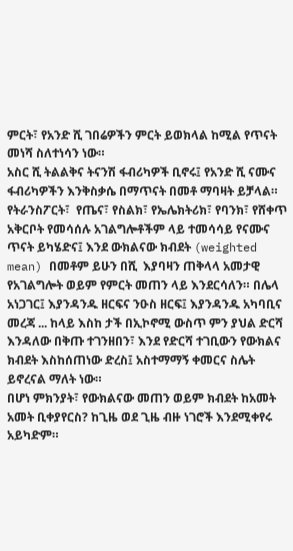ምርት፣ የአንድ ሺ ገበሬዎችን ምርት ይወክላል ከሚል የጥናት መነሻ ስለተነሳን ነው።
አስር ሺ ትልልቅና ትናንሽ ፋብሪካዎች ቢኖሩ፤ የአንድ ሺ ናሙና ፋብሪካዎችን እንቅስቃሴ በማጥናት በመቶ ማባዛት ይቻላል። የትራንስፖርት፣  የጤና፣ የስልክ፣ የኤሌክትሪክ፣ የባንክ፣ የሸቀጥ አቅርቦት የመሳሰሉ አገልግሎቶችም ላይ ተመሳሳይ የናሙና ጥናት ይካሄድና፤ እንደ ውክልናው ክብደት (weighted mean) በመቶም ይሁን በሺ  እያባዛን ጠቅላላ አመታዊ የአገልግሎት ወይም የምርት መጠን ላይ እንደርሳለን። በሌላ አነጋገር፤ እያንዳንዱ ዘርፍና ንዑስ ዘርፍ፤ እያንዳንዱ አካባቢና መረጃ ... ከላይ እስከ ታች በኢኮኖሚ ውስጥ ምን ያህል ድርሻ እንዳለው በቅጡ ተገንዘበን፣ እንደ የድርሻ ተገቢውን የውክልና ክብደት እስከሰጠነው ድረስ፤ አስተማማኝ ቀመርና ስሌት ይኖረናል ማለት ነው።
በሆነ ምክንያት፣ የውክልናው መጠን ወይም ክብደት ከአመት አመት ቢቀያየርስ? ከጊዜ ወደ ጊዜ ብዙ ነገሮች እንደሚቀየሩ አይካድም።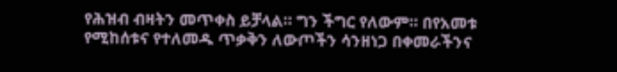የሕዝብ ብዛትን መጥቀስ ይቻላል። ግን ችግር የለውም። በየአመቱ የሚከሰቱና የተለመዱ ጥቃቅን ለውጦችን ሳንዘነጋ በቀመራችንና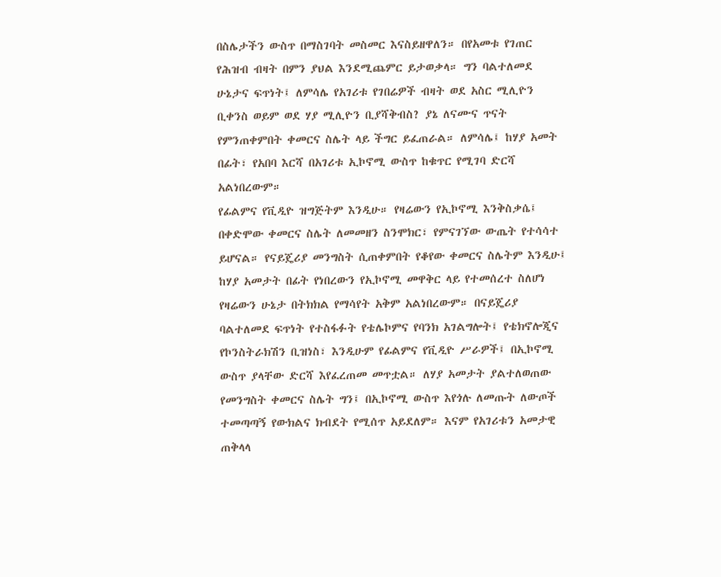በስሌታችን ውስጥ በማስገባት መስመር እናስይዘዋለን። በየአመቱ የገጠር የሕዝብ ብዛት በምን ያህል እንደሚጨምር ይታወቃላ። ግን ባልተለመደ ሁኔታና ፍጥነት፤ ለምሳሌ የአገሪቱ የገበሬዎች ብዛት ወደ አስር ሚሊዮን ቢቀንስ ወይም ወደ ሃያ ሚሊዮን ቢያሻቅብስ? ያኔ ለናሙና ጥናት የምንጠቀምበት ቀመርና ስሌት ላይ ችግር ይፈጠራል። ለምሳሌ፤ ከሃያ አመት በፊት፣ የአበባ እርሻ በአገሪቱ ኢኮኖሚ ውስጥ ከቁጥር የሚገባ ድርሻ አልነበረውም።
የፊልምና የቪዲዮ ዝግጅትም እንዲሁ። የዛሬውን የኢኮኖሚ እንቅስቃሴ፤ በቀድሞው ቀመርና ስሌት ለመመዘን ስንሞክር፣ የምናገኘው ውጤት የተሳሳተ ይሆናል። የናይጄሪያ መንግስት ሲጠቀምበት የቆየው ቀመርና ስሌትም እንዲሁ፤ ከሃያ አመታት በፊት የነበረውን የኢኮኖሚ መዋቅር ላይ የተመሰረተ ስለሆነ የዛሬውን ሁኔታ በትክክል የማሳየት አቅም አልነበረውም። በናይጄሪያ ባልተለመደ ፍጥነት የተስፋፉት የቴሌኮምና የባንክ አገልግሎት፤ የቴክኖሎጂና የኮንስትራክሽን ቢዝነስ፣ እንዲሁም የፊልምና የቪዲዮ ሥራዎች፤ በኢኮኖሚ ውስጥ ያላቸው ድርሻ እየፈረጠመ መጥቷል። ለሃያ አመታት ያልተለወጠው የመንግስት ቀመርና ስሌት ግን፤ በኢኮኖሚ ውስጥ እየጎሉ ለመጡት ለውጦች ተመጣጣኝ የውክልና ክብደት የሚሰጥ አይደለም። እናም የአገሪቱን አመታዊ ጠቅላላ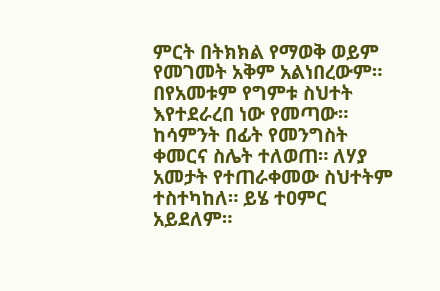ምርት በትክክል የማወቅ ወይም የመገመት አቅም አልነበረውም። በየአመቱም የግምቱ ስህተት እየተደራረበ ነው የመጣው። ከሳምንት በፊት የመንግስት ቀመርና ስሌት ተለወጠ። ለሃያ አመታት የተጠራቀመው ስህተትም ተስተካከለ። ይሄ ተዐምር አይደለም።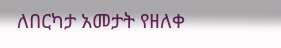ለበርካታ አመታት የዘለቀ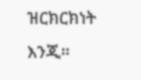ዝርክርክነት እንጂ።